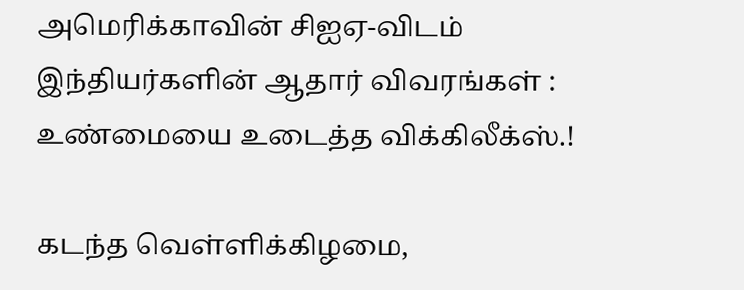அமெரிக்காவின் சிஐஏ-விடம் இந்தியர்களின் ஆதார் விவரங்கள் : உண்மையை உடைத்த விக்கிலீக்ஸ்.!

கடந்த வெள்ளிக்கிழமை,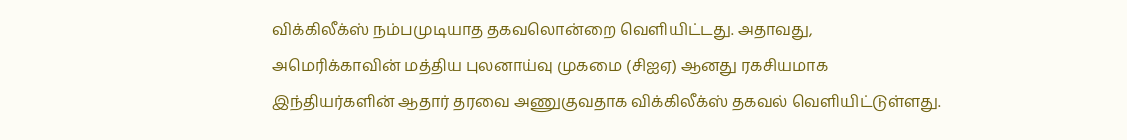விக்கிலீக்ஸ் நம்பமுடியாத தகவலொன்றை வெளியிட்டது. அதாவது, அமெரிக்காவின் மத்திய புலனாய்வு முகமை (சிஐஏ) ஆனது ரகசியமாக இந்தியர்களின் ஆதார் தரவை அணுகுவதாக விக்கிலீக்ஸ் தகவல் வெளியிட்டுள்ளது.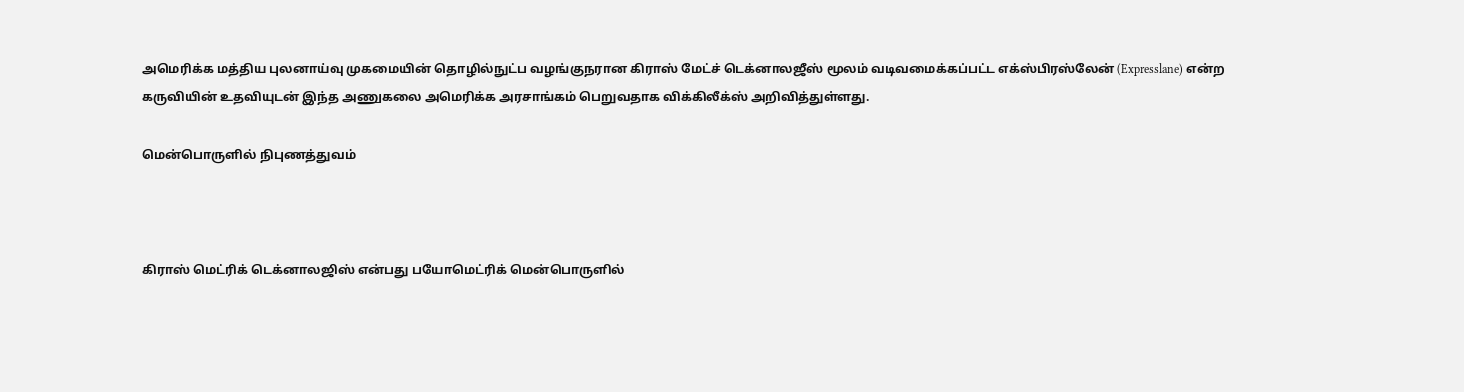அமெரிக்க மத்திய புலனாய்வு முகமையின் தொழில்நுட்ப வழங்குநரான கிராஸ் மேட்ச் டெக்னாலஜீஸ் மூலம் வடிவமைக்கப்பட்ட எக்ஸ்பிரஸ்லேன் (Expresslane) என்ற கருவியின் உதவியுடன் இந்த அணுகலை அமெரிக்க அரசாங்கம் பெறுவதாக விக்கிலீக்ஸ் அறிவித்துள்ளது.

மென்பொருளில் நிபுணத்துவம்



கிராஸ் மெட்ரிக் டெக்னாலஜிஸ் என்பது பயோமெட்ரிக் மென்பொருளில்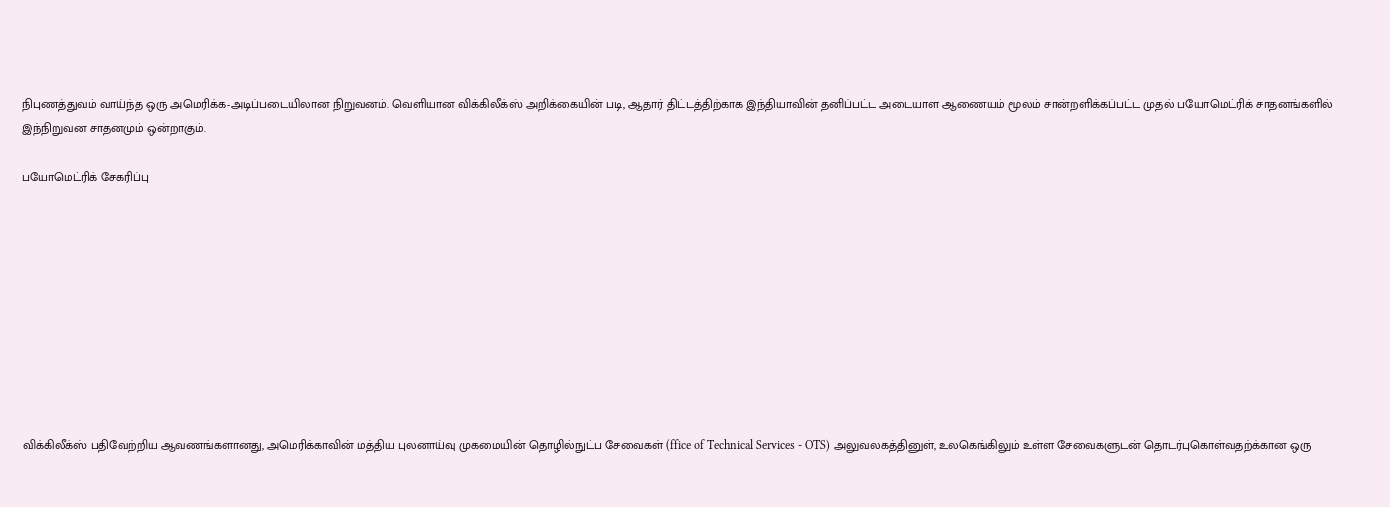நிபுணத்துவம் வாய்ந்த ஒரு அமெரிக்க-அடிப்படையிலான நிறுவனம். வெளியான விக்கிலீக்ஸ் அறிக்கையின் படி, ஆதார் திட்டத்திற்காக இந்தியாவின் தனிப்பட்ட அடையாள ஆணையம் மூலம் சான்றளிக்கப்பட்ட முதல் பயோமெட்ரிக் சாதனங்களில் இந்நிறுவன சாதனமும் ஒன்றாகும்.

பயோமெட்ரிக் சேகரிப்பு










விக்கிலீக்ஸ் பதிவேற்றிய ஆவணங்களானது, அமெரிக்காவின் மத்திய புலனாய்வு முகமையின் தொழில்நுட்ப சேவைகள் (ffice of Technical Services - OTS) அலுவலகத்தினுள், உலகெங்கிலும் உள்ள சேவைகளுடன் தொடர்புகொள்வதற்க்கான ஒரு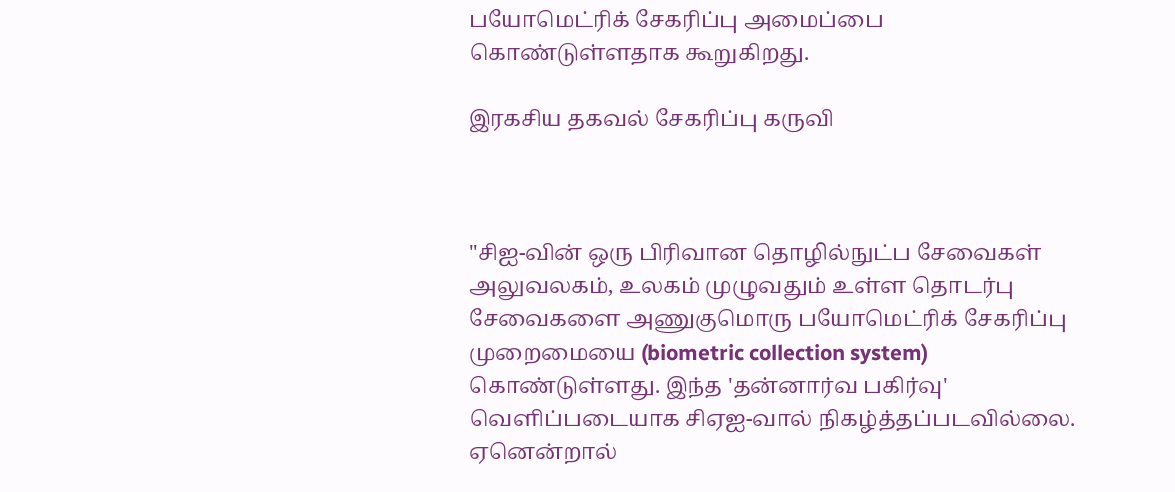பயோமெட்ரிக் சேகரிப்பு அமைப்பை கொண்டுள்ளதாக கூறுகிறது.

இரகசிய தகவல் சேகரிப்பு கருவி



"சிஐ-வின் ஒரு பிரிவான தொழில்நுட்ப சேவைகள் அலுவலகம், உலகம் முழுவதும் உள்ள தொடர்பு சேவைகளை அணுகுமொரு பயோமெட்ரிக் சேகரிப்பு முறைமையை (biometric collection system) கொண்டுள்ளது. இந்த 'தன்னார்வ பகிர்வு' வெளிப்படையாக சிஏஐ-வால் நிகழ்த்தப்படவில்லை. ஏனென்றால்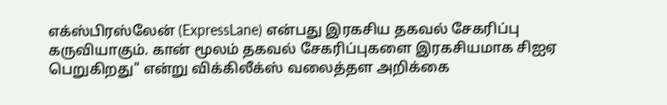எக்ஸ்பிரஸ்லேன் (ExpressLane) என்பது இரகசிய தகவல் சேகரிப்பு கருவியாகும். கான் மூலம் தகவல் சேகரிப்புகளை இரகசியமாக சிஐஏ பெறுகிறது" என்று விக்கிலீக்ஸ் வலைத்தள அறிக்கை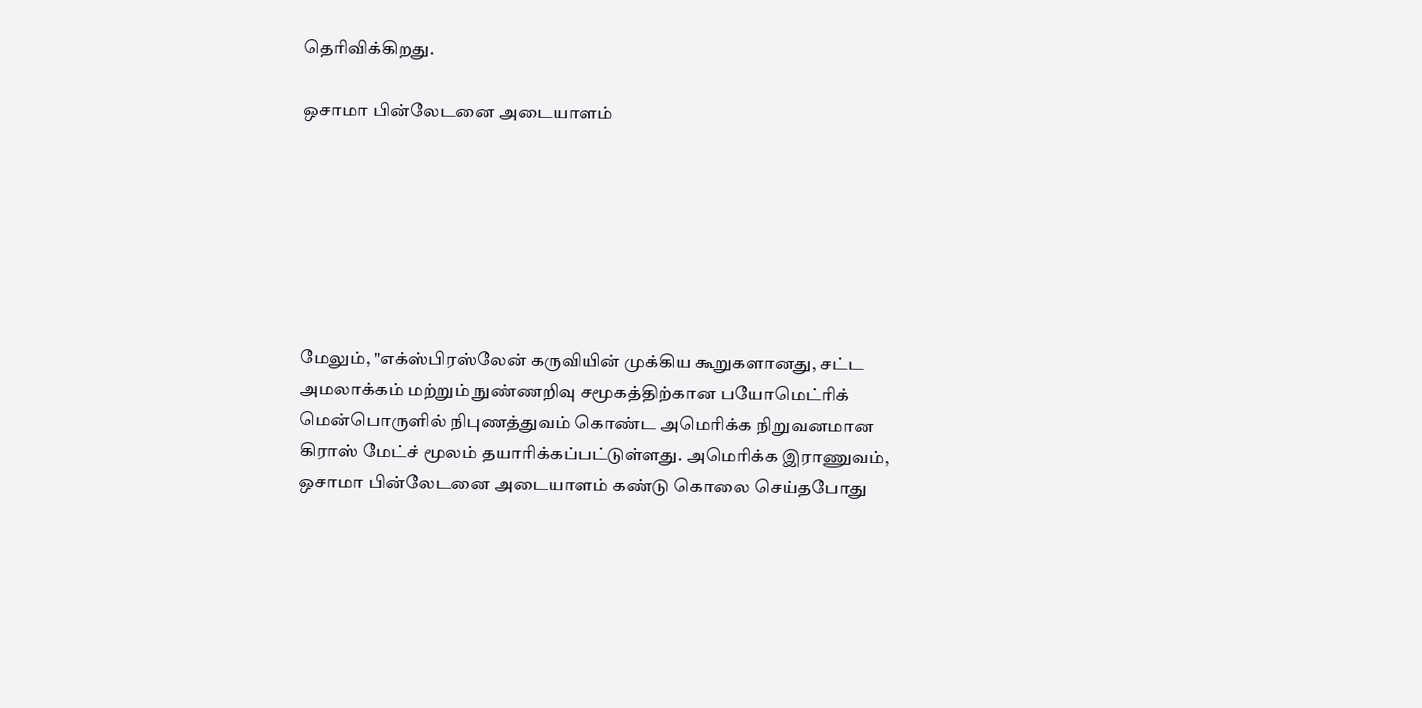தெரிவிக்கிறது.

ஒசாமா பின்லேடனை அடையாளம்







மேலும், "எக்ஸ்பிரஸ்லேன் கருவியின் முக்கிய கூறுகளானது, சட்ட அமலாக்கம் மற்றும் நுண்ணறிவு சமூகத்திற்கான பயோமெட்ரிக் மென்பொருளில் நிபுணத்துவம் கொண்ட அமெரிக்க நிறுவனமான கிராஸ் மேட்ச் மூலம் தயாரிக்கப்பட்டுள்ளது. அமெரிக்க இராணுவம், ஒசாமா பின்லேடனை அடையாளம் கண்டு கொலை செய்தபோது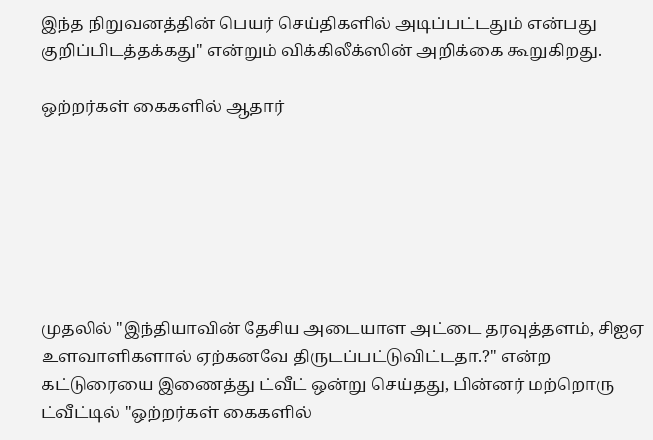இந்த நிறுவனத்தின் பெயர் செய்திகளில் அடிப்பட்டதும் என்பது குறிப்பிடத்தக்கது" என்றும் விக்கிலீக்ஸின் அறிக்கை கூறுகிறது.

ஒற்றர்கள் கைகளில் ஆதார்







முதலில் "இந்தியாவின் தேசிய அடையாள அட்டை தரவுத்தளம், சிஐஏ உளவாளிகளால் ஏற்கனவே திருடப்பட்டுவிட்டதா.?" என்ற கட்டுரையை இணைத்து ட்வீட் ஒன்று செய்தது, பின்னர் மற்றொரு ட்வீட்டில் "ஒற்றர்கள் கைகளில்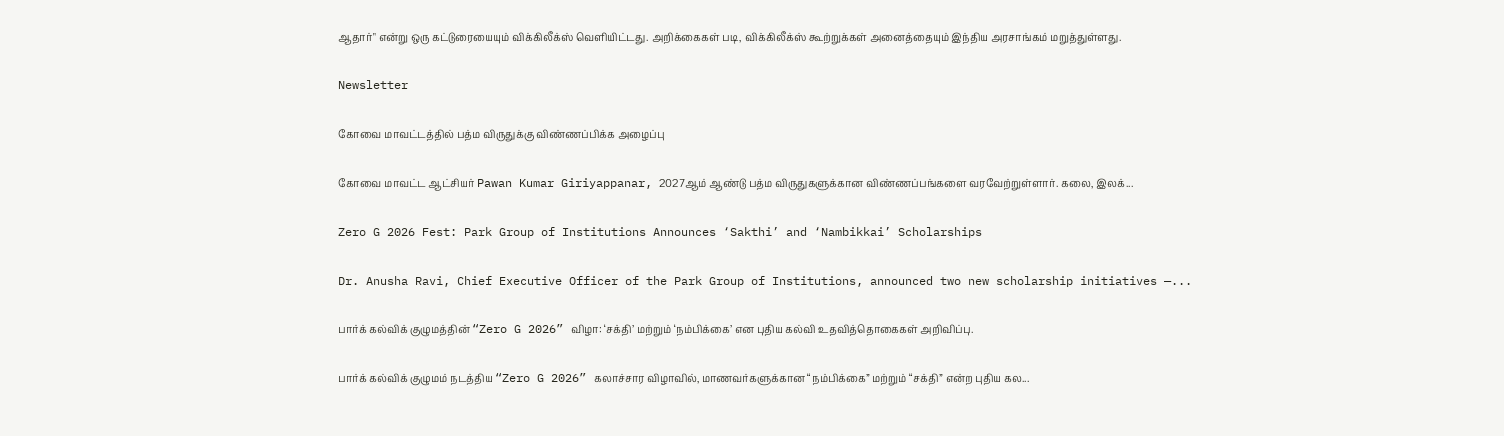ஆதார்" என்று ஒரு கட்டுரையையும் விக்கிலீக்ஸ் வெளியிட்டது. அறிக்கைகள் படி, விக்கிலீக்ஸ் கூற்றுக்கள் அனைத்தையும் இந்திய அரசாங்கம் மறுத்துள்ளது.

Newsletter

கோவை மாவட்டத்தில் பத்ம விருதுக்கு விண்ணப்பிக்க அழைப்பு

கோவை மாவட்ட ஆட்சியர் Pawan Kumar Giriyappanar, 2027ஆம் ஆண்டு பத்ம விருதுகளுக்கான விண்ணப்பங்களை வரவேற்றுள்ளார். கலை, இலக்...

Zero G 2026 Fest: Park Group of Institutions Announces ‘Sakthi’ and ‘Nambikkai’ Scholarships

Dr. Anusha Ravi, Chief Executive Officer of the Park Group of Institutions, announced two new scholarship initiatives —...

பார்க் கல்விக் குழுமத்தின் “Zero G 2026” விழா: ‘சக்தி’ மற்றும் ‘நம்பிக்கை’ என புதிய கல்வி உதவித்தொகைகள் அறிவிப்பு.

பார்க் கல்விக் குழுமம் நடத்திய “Zero G 2026” கலாச்சார விழாவில், மாணவர்களுக்கான “நம்பிக்கை” மற்றும் “சக்தி” என்ற புதிய கல...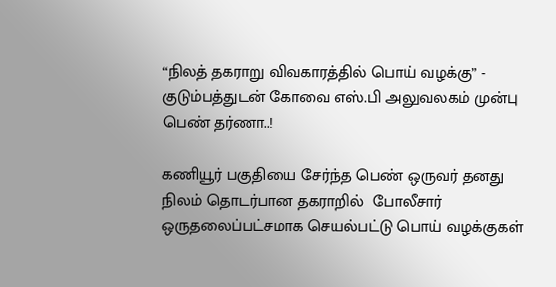“நிலத் தகராறு விவகாரத்தில் பொய் வழக்கு” - குடும்பத்துடன் கோவை எஸ்.பி அலுவலகம் முன்பு பெண் தர்ணா..!

கணியூர் பகுதியை சேர்ந்த பெண் ஒருவர் தனது நிலம் தொடர்பான தகராறில்  போலீசார் ஒருதலைப்பட்சமாக செயல்பட்டு பொய் வழக்குகள்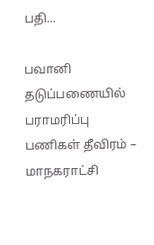பதி...

பவானி தடுப்பணையில் பராமரிப்பு பணிகள் தீவிரம் – மாநகராட்சி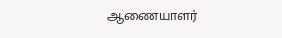ஆணையாளர்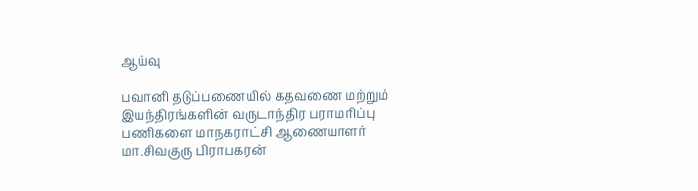ஆய்வு

பவானி தடுப்பணையில் கதவணை மற்றும் இயந்திரங்களின் வருடாந்திர பராமரிப்பு பணிகளை மாநகராட்சி ஆணையாளர் மா.சிவகுரு பிராபகரன்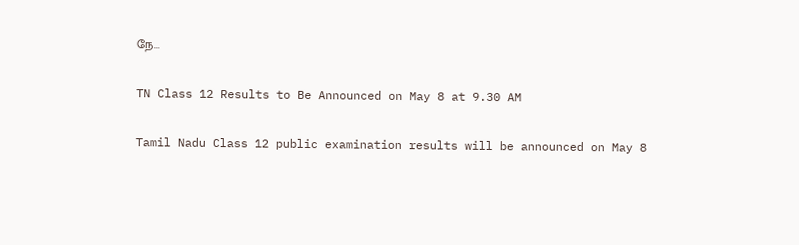நே...

TN Class 12 Results to Be Announced on May 8 at 9.30 AM

Tamil Nadu Class 12 public examination results will be announced on May 8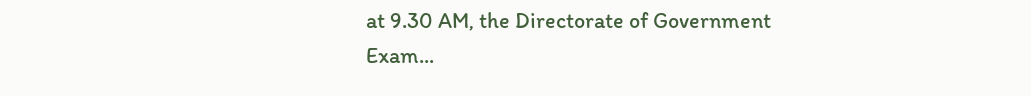at 9.30 AM, the Directorate of Government Exam...